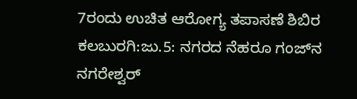7ರಂದು ಉಚಿತ ಆರೋಗ್ಯ ತಪಾಸಣೆ ಶಿಬಿರ
ಕಲಬುರಗಿ:ಜು.5: ನಗರದ ನೆಹರೂ ಗಂಜ್‍ನ ನಗರೇಶ್ವರ್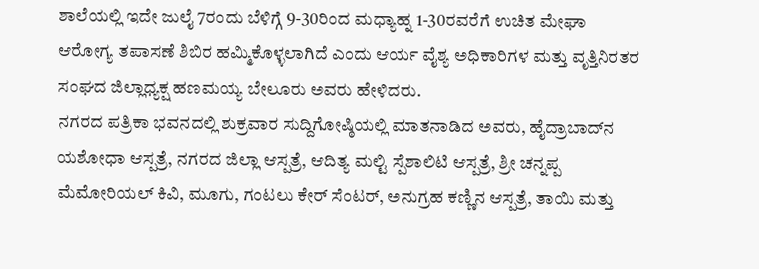ಶಾಲೆಯಲ್ಲಿ ಇದೇ ಜುಲೈ 7ರಂದು ಬೆಳಿಗ್ಗೆ 9-30ರಿಂದ ಮಧ್ಯಾಹ್ನ 1-30ರವರೆಗೆ ಉಚಿತ ಮೇಘಾ ಆರೋಗ್ಯ ತಪಾಸಣೆ ಶಿಬಿರ ಹಮ್ಮಿಕೊಳ್ಳಲಾಗಿದೆ ಎಂದು ಆರ್ಯ ವೈಶ್ಯ ಅಧಿಕಾರಿಗಳ ಮತ್ತು ವೃತ್ತಿನಿರತರ ಸಂಘದ ಜಿಲ್ಲಾಧ್ಯಕ್ಷ ಹಣಮಯ್ಯ ಬೇಲೂರು ಅವರು ಹೇಳಿದರು.
ನಗರದ ಪತ್ರಿಕಾ ಭವನದಲ್ಲಿ ಶುಕ್ರವಾರ ಸುದ್ದಿಗೋಷ್ಠಿಯಲ್ಲಿ ಮಾತನಾಡಿದ ಅವರು, ಹೈದ್ರಾಬಾದ್‍ನ ಯಶೋಧಾ ಆಸ್ಪತ್ರೆ, ನಗರದ ಜಿಲ್ಲಾ ಆಸ್ಪತ್ರೆ, ಆದಿತ್ಯ ಮಲ್ಟಿ ಸ್ಪೆಶಾಲಿಟಿ ಆಸ್ಪತ್ರೆ, ಶ್ರೀ ಚನ್ನಪ್ಪ ಮೆಮೋರಿಯಲ್ ಕಿವಿ, ಮೂಗು, ಗಂಟಲು ಕೇರ್ ಸೆಂಟರ್, ಅನುಗ್ರಹ ಕಣ್ಣಿನ ಆಸ್ಪತ್ರೆ, ತಾಯಿ ಮತ್ತು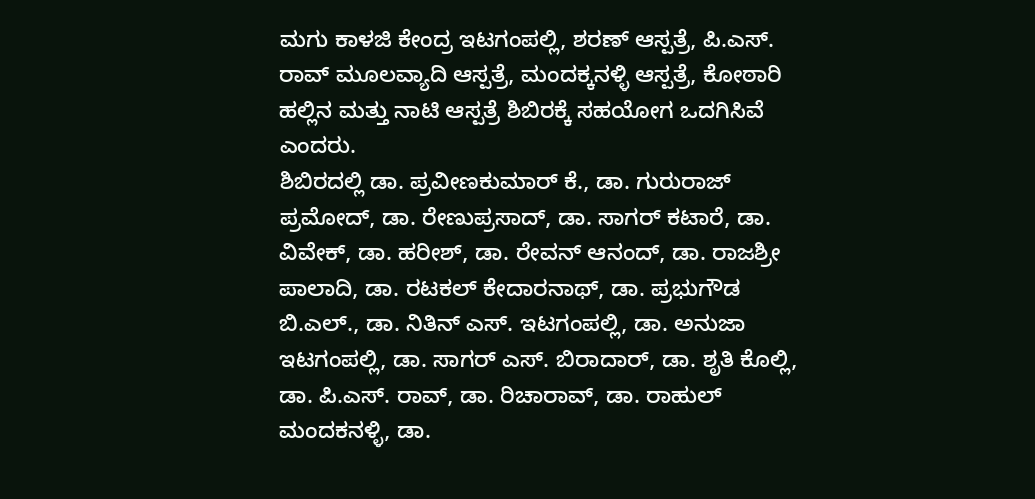ಮಗು ಕಾಳಜಿ ಕೇಂದ್ರ ಇಟಗಂಪಲ್ಲಿ, ಶರಣ್ ಆಸ್ಪತ್ರೆ, ಪಿ.ಎಸ್. ರಾವ್ ಮೂಲವ್ಯಾದಿ ಆಸ್ಪತ್ರೆ, ಮಂದಕ್ಕನಳ್ಳಿ ಆಸ್ಪತ್ರೆ, ಕೋಠಾರಿ ಹಲ್ಲಿನ ಮತ್ತು ನಾಟಿ ಆಸ್ಪತ್ರೆ ಶಿಬಿರಕ್ಕೆ ಸಹಯೋಗ ಒದಗಿಸಿವೆ ಎಂದರು.
ಶಿಬಿರದಲ್ಲಿ ಡಾ. ಪ್ರವೀಣಕುಮಾರ್ ಕೆ., ಡಾ. ಗುರುರಾಜ್ ಪ್ರಮೋದ್, ಡಾ. ರೇಣುಪ್ರಸಾದ್, ಡಾ. ಸಾಗರ್ ಕಟಾರೆ, ಡಾ. ವಿವೇಕ್, ಡಾ. ಹರೀಶ್, ಡಾ. ರೇವನ್ ಆನಂದ್, ಡಾ. ರಾಜಶ್ರೀ ಪಾಲಾದಿ, ಡಾ. ರಟಕಲ್ ಕೇದಾರನಾಥ್, ಡಾ. ಪ್ರಭುಗೌಡ ಬಿ.ಎಲ್., ಡಾ. ನಿತಿನ್ ಎಸ್. ಇಟಗಂಪಲ್ಲಿ, ಡಾ. ಅನುಜಾ ಇಟಗಂಪಲ್ಲಿ, ಡಾ. ಸಾಗರ್ ಎಸ್. ಬಿರಾದಾರ್, ಡಾ. ಶೃತಿ ಕೊಲ್ಲಿ, ಡಾ. ಪಿ.ಎಸ್. ರಾವ್, ಡಾ. ರಿಚಾರಾವ್, ಡಾ. ರಾಹುಲ್ ಮಂದಕನಳ್ಳಿ, ಡಾ.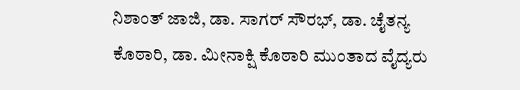ನಿಶಾಂತ್ ಜಾಜಿ, ಡಾ. ಸಾಗರ್ ಸೌರಭ್, ಡಾ. ಚೈತನ್ಯ ಕೊಠಾರಿ, ಡಾ. ಮೀನಾಕ್ಷಿ ಕೊಠಾರಿ ಮುಂತಾದ ವೈದ್ಯರು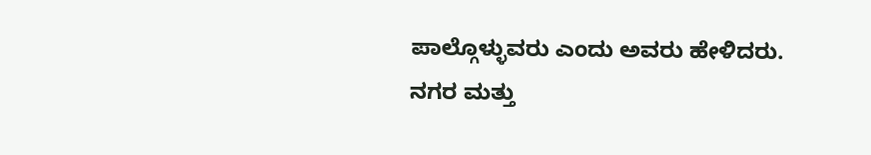ಪಾಲ್ಗೊಳ್ಳುವರು ಎಂದು ಅವರು ಹೇಳಿದರು.
ನಗರ ಮತ್ತು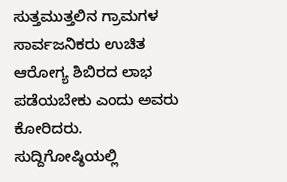ಸುತ್ತಮುತ್ತಲಿನ ಗ್ರಾಮಗಳ ಸಾರ್ವಜನಿಕರು ಉಚಿತ ಆರೋಗ್ಯ ಶಿಬಿರದ ಲಾಭ ಪಡೆಯಬೇಕು ಎಂದು ಅವರು ಕೋರಿದರು. ಸುದ್ದಿಗೋಷ್ಠಿಯಲ್ಲಿ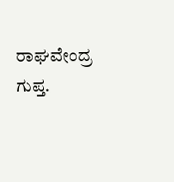ರಾಘವೇಂದ್ರ ಗುಪ್ತ.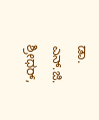ಡಾ. ಎನ್.ಜಿ. ಶ್ರೀಧರ್,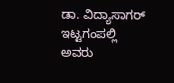ಡಾ. ವಿದ್ಯಾಸಾಗರ್ ಇಟ್ಟಗಂಪಲ್ಲಿ ಅವರು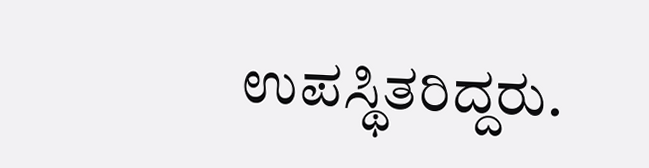ಉಪಸ್ಥಿತರಿದ್ದರು.